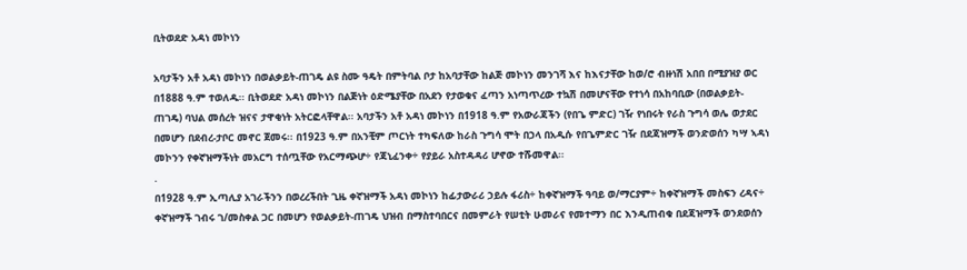ቢትወደድ አዳነ መኮነን

አባታችን አቶ አዳነ መኮነን በወልቃይት-ጠገዴ ልዩ ስሙ ዓዴት በምትባል ቦታ ከአባታቸው ከልጅ መኮነን መንገሻ እና ከእናታቸው ከወ/ሮ ብዙነሽ አበበ በሚያዝያ ወር በ1888 ዓ.ም ተወለዱ፡፡ ቢትወደድ አዳነ መኮነን በልጅነት ዕድሜያቸው በአደን የታወቁና ፈጣን አነጣጥረው ተኳሽ በመሆናቸው የተነሳ በአከባቢው (በወልቃይት-ጠገዴ) ባህል መሰረት ዝናና ታዋቂነት አትርፎላቸዋል፡፡ አባታችን አቶ አዳነ መኮነን በ1918 ዓ.ም የአውራጃችን (የበጌ ምድር) ገዥ የነበሩት የራስ ጉግሳ ወሌ ወታደር በመሆን በደብረ-ታቦር መኖር ጀመሩ፡፡ በ1923 ዓ.ም በአንቺም ጦርነት ተካፍለው ከራስ ጉግሳ ሞት በኃላ በአዲሱ የበጌምድር ገዥ በደጃዝማች ወንድወሰን ካሣ ኣዳነ መኮንን የቀኛዝማችነት መአርግ ተሰጧቸው የአርማጭሆ÷ የጃኒፈንቀ÷ የያይራ አስተዳዳሪ ሆኖው ተሹመዋል፡፡
.
በ1928 ዓ.ም ኢጣሊያ አገራችንን በወረረችበት ጊዜ ቀኛዝማች አዳነ መኮነን ከፊታውራሪ ኃይሉ ፋሪስ÷ ከቀኛዝማች ዓባይ ወ/ማርያም÷ ከቀኛዝማች መስፍን ረዳና÷ ቀኛዝማች ገብሩ ገ/መስቀል ጋር በመሆን የወልቃይት-ጠገዴ ህዝብ በማስተባበርና በመምራት የሠቲት ሁመራና የመተማን በር እንዲጠብቁ በደጃዝማች ወንደወሰን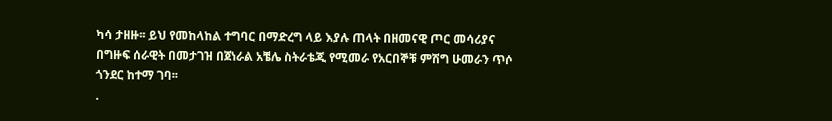ካሳ ታዘዙ፡፡ ይህ የመከላከል ተግባር በማድረግ ላይ እያሉ ጠላት በዘመናዊ ጦር መሳሪያና በግዙፍ ሰራዊት በመታገዝ በጀነራል አቼሌ ስትራቴጂ የሚመራ የአርበኞቹ ምሽግ ሁመራን ጥሶ ጎንደር ከተማ ገባ፡፡
.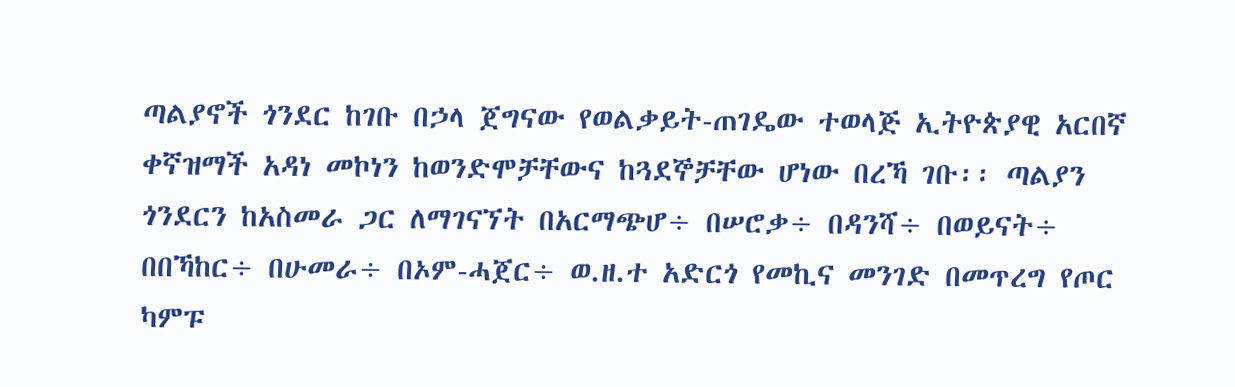ጣልያኖች ጎንደር ከገቡ በኃላ ጀግናው የወልቃይት-ጠገዴው ተወላጅ ኢትዮጵያዊ አርበኛ ቀኛዝማች አዳነ መኮነን ከወንድሞቻቸውና ከጓደኞቻቸው ሆነው በረኻ ገቡ፡፡ ጣልያን ጎንደርን ከአስመራ ጋር ለማገናኘት በአርማጭሆ÷ በሠሮቃ÷ በዳንሻ÷ በወይናት÷ በበኻከር÷ በሁመራ÷ በኦም-ሓጀር÷ ወ.ዘ.ተ አድርጎ የመኪና መንገድ በመጥረግ የጦር ካምፑ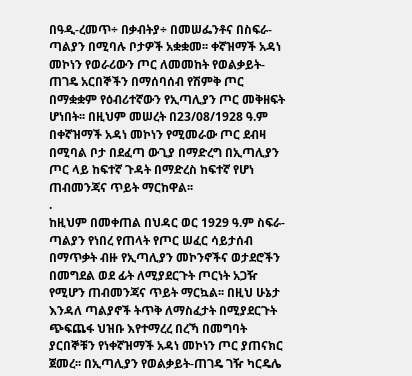በዓዲ-ረመጥ÷ በቃብትያ÷ በመሠፌንቶና በስፍራ-ጣልያን በሚባሉ ቦታዎች አቋቋመ፡፡ ቀኛዝማች አዳነ መኮነን የወራሪውን ጦር ለመመከት የወልቃይት-ጠገዴ አርበኞችን በማሰባሰብ የሽምቅ ጦር በማቋቋም የዕብሪተኛውን የኢጣሊያን ጦር መቅዘፍት ሆነበት፡፡ በዚህም መሠረት በ23/08/1928 ዓ.ም በቀኛዝማች አዳነ መኮነን የሚመራው ጦር ደብዛ በሚባል ቦታ በደፈጣ ውጊያ በማድረግ በኢጣሊያን ጦር ላይ ከፍተኛ ጉዳት በማድረስ ከፍተኛ የሆነ ጠብመንጃና ጥይት ማርከዋል፡፡
.
ከዚህም በመቀጠል በህዳር ወር 1929 ዓ.ም ስፍራ-ጣልያን የነበረ የጠላት የጦር ሠፈር ሳይታሰብ በማጥቃት ብዙ የኢጣሊያን መኮንኖችና ወታደሮችን በመግደል ወደ ፊት ለሚያደርጉት ጦርነት አጋዥ የሚሆን ጠብመንጃና ጥይት ማርኳል፡፡ በዚህ ሁኔታ እንዳለ ጣልያኖች ትጥቅ ለማስፈታት በሚያደርጉት ጭፍጨፋ ህዝቡ እየተማረረ በረኻ በመግባት ያርበኞቹን የነቀኛዝማች አዳነ መኮነን ጦር ያጠናክር ጀመረ፡፡ በኢጣሊያን የወልቃይት-ጠገዴ ገዥ ካርዴሌ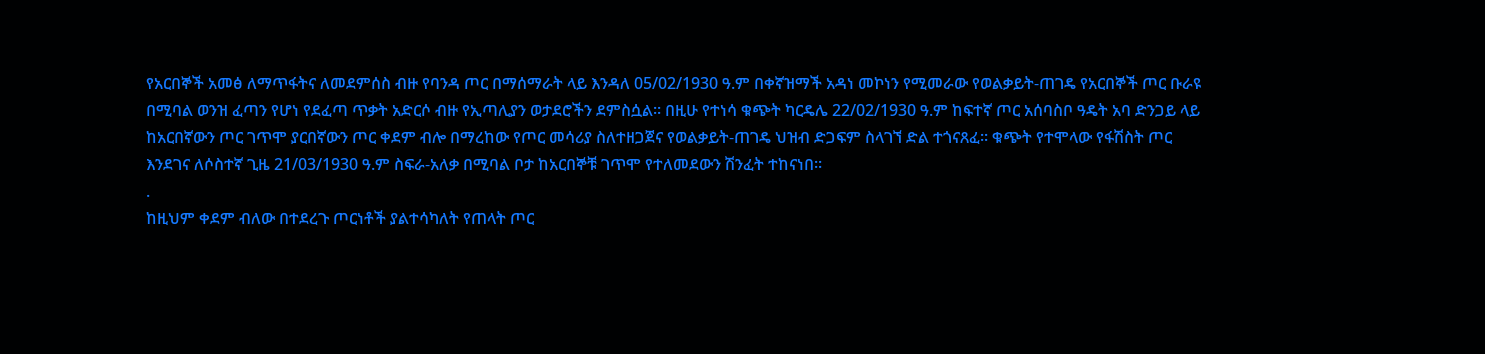የአርበኞች አመፅ ለማጥፋትና ለመደምሰስ ብዙ የባንዳ ጦር በማሰማራት ላይ እንዳለ 05/02/1930 ዓ.ም በቀኛዝማች አዳነ መኮነን የሚመራው የወልቃይት-ጠገዴ የአርበኞች ጦር ቡራዩ በሚባል ወንዝ ፈጣን የሆነ የደፈጣ ጥቃት አድርሶ ብዙ የኢጣሊያን ወታደሮችን ደምስሷል፡፡ በዚሁ የተነሳ ቁጭት ካርዴሌ 22/02/1930 ዓ.ም ከፍተኛ ጦር አሰባስቦ ዓዴት አባ ድንጋይ ላይ ከአርበኛውን ጦር ገጥሞ ያርበኛውን ጦር ቀደም ብሎ በማረከው የጦር መሳሪያ ስለተዘጋጀና የወልቃይት-ጠገዴ ህዝብ ድጋፍም ስላገኘ ድል ተጎናጸፈ፡፡ ቁጭት የተሞላው የፋሽስት ጦር እንደገና ለሶስተኛ ጊዜ 21/03/1930 ዓ.ም ስፍራ-አለቃ በሚባል ቦታ ከአርበኞቹ ገጥሞ የተለመደውን ሽንፈት ተከናነበ፡፡
.
ከዚህም ቀደም ብለው በተደረጉ ጦርነቶች ያልተሳካለት የጠላት ጦር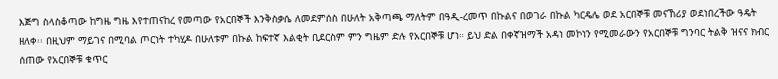እጅግ ስላስቆጣው ከግዜ ግዜ እየተጠናከረ የመጣው የአርበኞች እንቅስቃሴ ለመደምሰስ በሁለት አቅጣጫ ማለትም በዓዲ-ረመጥ በኩልና በወገራ በኩል ካርዴሌ ወደ አርበኞቹ መናኸሪያ ወደነበረችው ዓዴት ዘለቀ፡፡ በዚህም ማይገና በሚባል ጦርነት ተካሂዶ በሁለቱም በኩል ከፍተኛ እልቂት ቢደርስም ምን ግዜም ድሉ የአርበኞቹ ሆነ። ይህ ድል በቀኛዝማች አዳነ መኮነን የሚመራውን የአርበኞቹ ግንባር ትልቅ ዝናና ክብር ሰጠው የአርበኞቹ ቁጥር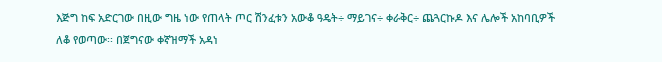እጅግ ከፍ አድርገው በዚው ግዜ ነው የጠላት ጦር ሽንፈቱን አውቆ ዓዴት÷ ማይገና÷ ቀራቅር÷ ጨጓርኩዶ እና ሌሎች አከባቢዎች ለቆ የወጣው፡፡ በጀግናው ቀኛዝማች አዳነ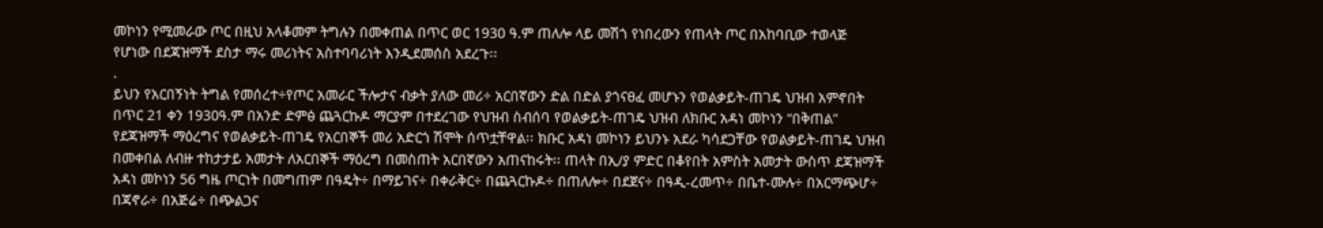መኮነን የሚመራው ጦር በዚህ አላቆመም ትግሉን በመቀጠል በጥር ወር 1930 ዓ.ም ጠለሎ ላይ መሽጎ የነበረውን የጠላት ጦር በአከባቢው ተወላጅ የሆነው በደጃዝማች ደስታ ማሩ መሪነትና አስተባባሪነት እንዲደመሰስ አደረጉ፡፡
.
ይህን የአርበኝነት ትግል የመሰረተ÷የጦር አመራር ችሎታና ብቃት ያለው መሪ÷ አርበኛውን ድል በድል ያጎናፀፈ መሆኑን የወልቃይት-ጠገዴ ህዝብ አምኖበት በጥር 21 ቀን 1930ዓ.ም በአንድ ድምፅ ጨጓርኩዶ ማርያም በተደረገው የህዝብ ስብሰባ የወልቃይት-ጠገዴ ህዝብ ለክቡር አዳነ መኮነን “በቅጠል” የደጃዝማች ማዕረግና የወልቃይት-ጠገዴ የአርበኞች መሪ አድርጎ ሽሞት ሰጥቷቸዋል፡፡ ክቡር አዳነ መኮነን ይህንኑ አደራ ካሳደጋቸው የወልቃይት-ጠገዴ ህዝብ በመቀበል ለብዙ ተከታታይ አመታት ለአርበኞች ማዕረግ በመስጠት አርበኛውን አጠናከሩት፡፡ ጠላት በኢ/ያ ምድር በቆየበት አምስት አመታት ውስጥ ደጃዝማች አዳነ መኮነን 56 ግዜ ጦርነት በመግጠም በዓዴት÷ በማይገና÷ በቀራቅር÷ በጨጓርኩዶ÷ በጠለሎ÷ በደጀና÷ በዓዲ-ረመጥ÷ በቤተ-ሙሉ÷ በአርማጭሆ÷ በጃኖራ÷ በአጅሬ÷ በጭልጋና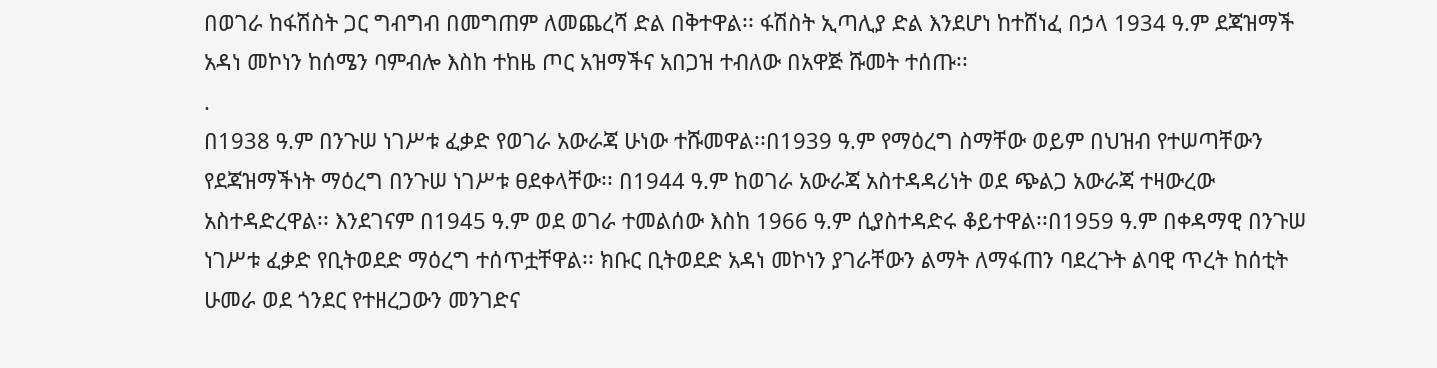በወገራ ከፋሽስት ጋር ግብግብ በመግጠም ለመጨረሻ ድል በቅተዋል፡፡ ፋሽስት ኢጣሊያ ድል እንደሆነ ከተሸነፈ በኃላ 1934 ዓ.ም ደጃዝማች አዳነ መኮነን ከሰሜን ባምብሎ እስከ ተከዜ ጦር አዝማችና አበጋዝ ተብለው በአዋጅ ሹመት ተሰጡ፡፡
.
በ1938 ዓ.ም በንጉሠ ነገሥቱ ፈቃድ የወገራ አውራጃ ሁነው ተሹመዋል፡፡በ1939 ዓ.ም የማዕረግ ስማቸው ወይም በህዝብ የተሠጣቸውን የደጃዝማችነት ማዕረግ በንጉሠ ነገሥቱ ፀደቀላቸው፡፡ በ1944 ዓ.ም ከወገራ አውራጃ አስተዳዳሪነት ወደ ጭልጋ አውራጃ ተዛውረው አስተዳድረዋል፡፡ እንደገናም በ1945 ዓ.ም ወደ ወገራ ተመልሰው እስከ 1966 ዓ.ም ሲያስተዳድሩ ቆይተዋል፡፡በ1959 ዓ.ም በቀዳማዊ በንጉሠ ነገሥቱ ፈቃድ የቢትወደድ ማዕረግ ተሰጥቷቸዋል፡፡ ክቡር ቢትወደድ አዳነ መኮነን ያገራቸውን ልማት ለማፋጠን ባደረጉት ልባዊ ጥረት ከሰቲት ሁመራ ወደ ጎንደር የተዘረጋውን መንገድና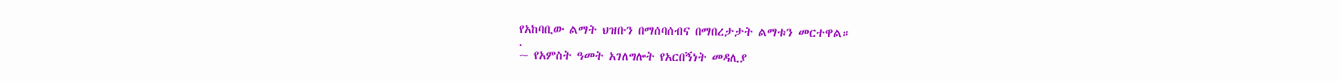የአከባቢው ልማት ህዝቡን በማሰባሰብና በማበረታታት ልማቱን መርተዋል።
.
~ የአምስት ዓመት አገለግሎት የአርበኝነት መዳሊያ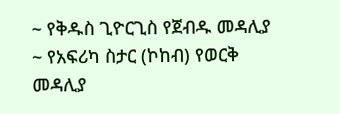~ የቅዱስ ጊዮርጊስ የጀብዱ መዳሊያ
~ የአፍሪካ ስታር (ኮከብ) የወርቅ መዳሊያ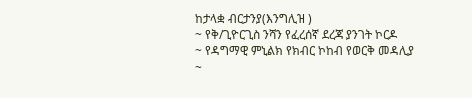ከታላቋ ብርታንያ(እንግሊዝ )
~ የቅ/ጊዮርጊስ ንሻን የፈረሰኛ ደረጃ ያንገት ኮርዶ
~ የዳግማዊ ምኒልክ የክብር ኮከብ የወርቅ መዳሊያ
~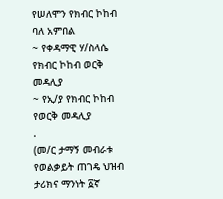የሠለሞን የክብር ኮከብ ባለ አምበል
~ የቀዳማዊ ሃ/ስላሴ የክብር ኮከብ ወርቅ መዳሊያ
~ የኢ/ያ የክብር ኮከብ የወርቅ መዳሊያ
.
(መ/ር ታማኝ መብራቱ የወልቃይት ጠገዴ ህዝብ ታሪክና ማንነት ፩ኛ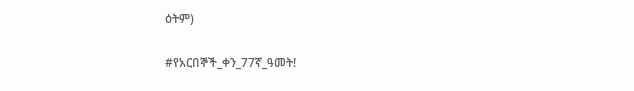ዕትም)

#የአርበኞች_ቀን_77ኛ_ዓመት!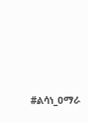#ልሳነ_ዐማራ